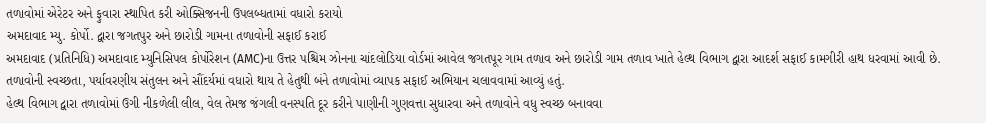તળાવોમાં એરેટર અને ફુવારા સ્થાપિત કરી ઓક્સિજનની ઉપલબ્ધતામાં વધારો કરાયો
અમદાવાદ મ્યુ. કોર્પો. દ્વારા જગતપુર અને છારોડી ગામના તળાવોની સફાઈ કરાઈ
અમદાવાદ (પ્રતિનિધિ) અમદાવાદ મ્યુનિસિપલ કોર્પોરેશન (AMC)ના ઉત્તર પશ્ચિમ ઝોનના ચાંદલોડિયા વોર્ડમાં આવેલ જગતપૂર ગામ તળાવ અને છારોડી ગામ તળાવ ખાતે હેલ્થ વિભાગ દ્વારા આદર્શ સફાઈ કામગીરી હાથ ધરવામાં આવી છે. તળાવોની સ્વચ્છતા, પર્યાવરણીય સંતુલન અને સૌંદર્યમાં વધારો થાય તે હેતુથી બંને તળાવોમાં વ્યાપક સફાઈ અભિયાન ચલાવવામાં આવ્યું હતું.
હેલ્થ વિભાગ દ્વારા તળાવોમાં ઉગી નીકળેલી લીલ, વેલ તેમજ જંગલી વનસ્પતિ દૂર કરીને પાણીની ગુણવત્તા સુધારવા અને તળાવોને વધુ સ્વચ્છ બનાવવા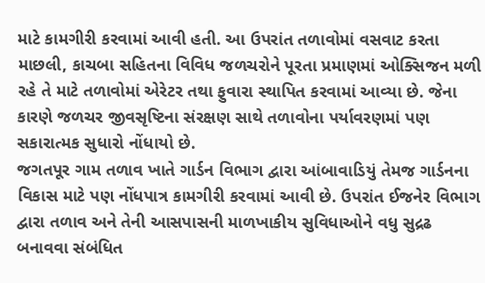માટે કામગીરી કરવામાં આવી હતી. આ ઉપરાંત તળાવોમાં વસવાટ કરતા માછલી, કાચબા સહિતના વિવિધ જળચરોને પૂરતા પ્રમાણમાં ઓક્સિજન મળી રહે તે માટે તળાવોમાં એરેટર તથા ફુવારા સ્થાપિત કરવામાં આવ્યા છે. જેના કારણે જળચર જીવસૃષ્ટિના સંરક્ષણ સાથે તળાવોના પર્યાવરણમાં પણ સકારાત્મક સુધારો નોંધાયો છે.
જગતપૂર ગામ તળાવ ખાતે ગાર્ડન વિભાગ દ્વારા આંબાવાડિયું તેમજ ગાર્ડનના વિકાસ માટે પણ નોંધપાત્ર કામગીરી કરવામાં આવી છે. ઉપરાંત ઈજનેર વિભાગ દ્વારા તળાવ અને તેની આસપાસની માળખાકીય સુવિધાઓને વધુ સુદ્રઢ બનાવવા સંબંધિત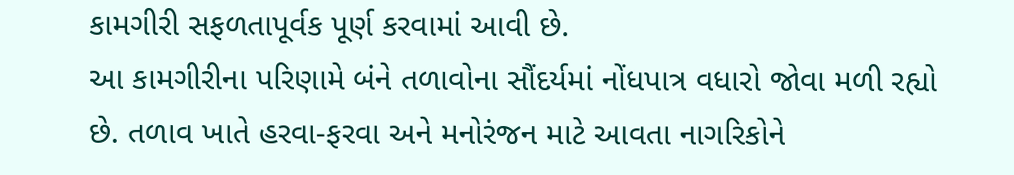કામગીરી સફળતાપૂર્વક પૂર્ણ કરવામાં આવી છે.
આ કામગીરીના પરિણામે બંને તળાવોના સૌંદર્યમાં નોંધપાત્ર વધારો જોવા મળી રહ્યો છે. તળાવ ખાતે હરવા-ફરવા અને મનોરંજન માટે આવતા નાગરિકોને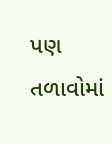પણ તળાવોમાં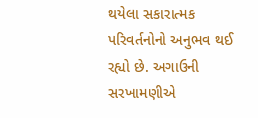થયેલા સકારાત્મક પરિવર્તનોનો અનુભવ થઈ રહ્યો છે. અગાઉની સરખામણીએ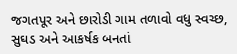જગતપૂર અને છારોડી ગામ તળાવો વધુ સ્વચ્છ, સુઘડ અને આકર્ષક બનતાં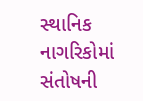સ્થાનિક નાગરિકોમાં સંતોષની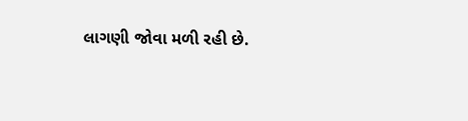લાગણી જોવા મળી રહી છે.